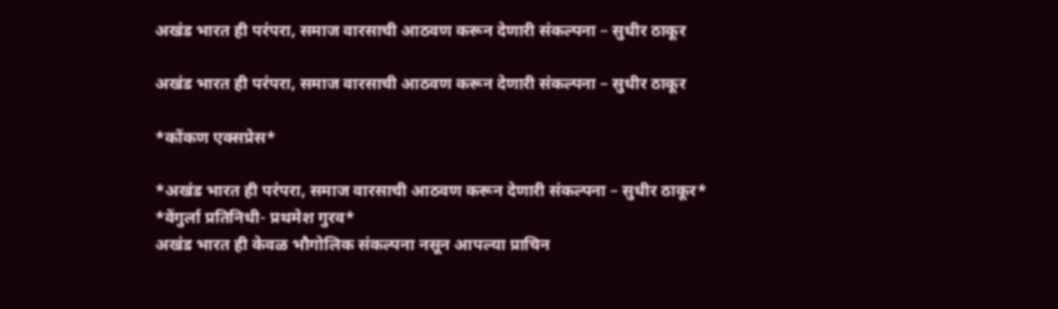अखंड भारत ही परंपरा, समाज वारसाची आठवण करून देणारी संकल्पना – सुधीर ठाकूर

अखंड भारत ही परंपरा, समाज वारसाची आठवण करून देणारी संकल्पना – सुधीर ठाकूर

*कोंकण एक्सप्रेस*

*अखंड भारत ही परंपरा, समाज वारसाची आठवण करून देणारी संकल्पना – सुधीर ठाकूर*
*वेंगुर्ला प्रतिनिधी- प्रथमेश गुरव*
अखंड भारत ही केवळ भौगोलिक संकल्पना नसून आपल्या प्राचिन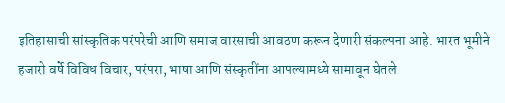इतिहासाची सांस्कृतिक परंपरेची आणि समाज वारसाची आवठण करून देणारी संकल्पना आहे. भारत भूमीने हजारो वर्षे विविध विचार, परंपरा, भाषा आणि संस्कृतींना आपल्यामध्ये सामावून घेतले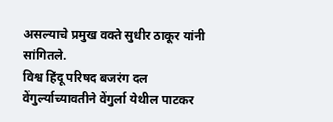असल्याचे प्रमुख वक्ते सुधीर ठाकूर यांनी सांगितले.
विश्व हिंदू परिषद बजरंग दल वेंगुर्ल्याच्यावतीने वेंगुर्ला येथील पाटकर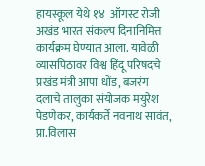हायस्कूल येथे १४  ऑगस्ट रोजी अखंड भारत संकल्प दिनानिमित्त कार्यक्रम घेण्यात आला. यावेळी व्यासपिठावर विश्व हिंदू परिषदचे प्रखंड मंत्री आपा धोंड, बजरंग दलाचे तालुका संयोजक मयुरेश पेडणेकर, कार्यकर्ते नवनाथ सावंत, प्रा.विलास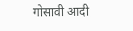गोसावी आदी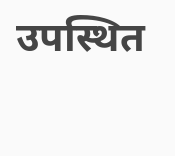उपस्थित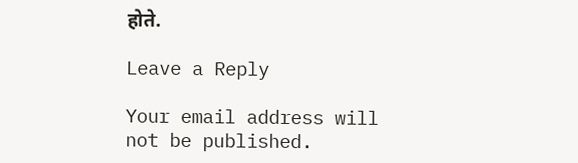होते.

Leave a Reply

Your email address will not be published.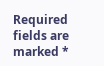Required fields are marked *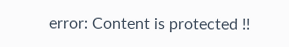error: Content is protected !!